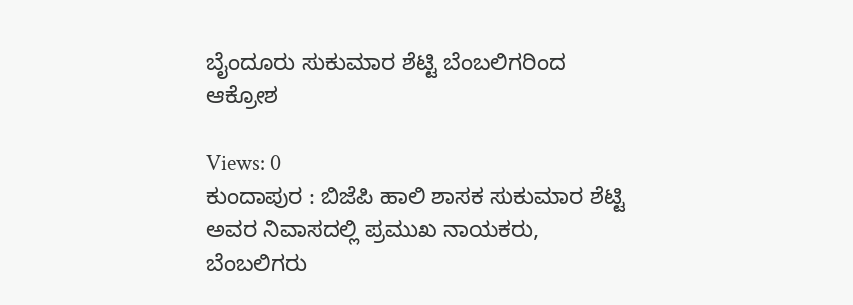ಬೈಂದೂರು ಸುಕುಮಾರ ಶೆಟ್ಟಿ ಬೆಂಬಲಿಗರಿಂದ ಆಕ್ರೋಶ

Views: 0
ಕುಂದಾಪುರ : ಬಿಜೆಪಿ ಹಾಲಿ ಶಾಸಕ ಸುಕುಮಾರ ಶೆಟ್ಟಿ ಅವರ ನಿವಾಸದಲ್ಲಿ ಪ್ರಮುಖ ನಾಯಕರು, ಬೆಂಬಲಿಗರು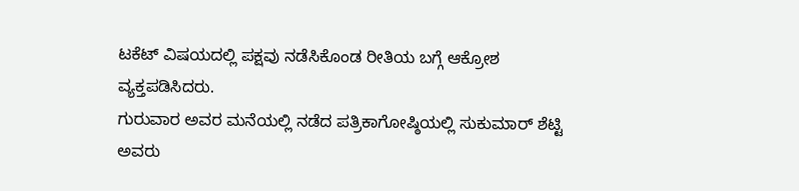ಟಕೆಟ್ ವಿಷಯದಲ್ಲಿ ಪಕ್ಷವು ನಡೆಸಿಕೊಂಡ ರೀತಿಯ ಬಗ್ಗೆ ಆಕ್ರೋಶ ವ್ಯಕ್ತಪಡಿಸಿದರು.
ಗುರುವಾರ ಅವರ ಮನೆಯಲ್ಲಿ ನಡೆದ ಪತ್ರಿಕಾಗೋಷ್ಠಿಯಲ್ಲಿ ಸುಕುಮಾರ್ ಶೆಟ್ಟಿ ಅವರು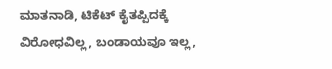ಮಾತನಾಡಿ, ಟಿಕೆಟ್ ಕೈತಪ್ಪಿದಕ್ಕೆ ವಿರೋಧವಿಲ್ಲ, ಬಂಡಾಯವೂ ಇಲ್ಲ,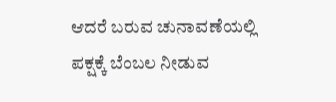ಆದರೆ ಬರುವ ಚುನಾವಣೆಯಲ್ಲಿ ಪಕ್ಷಕ್ಕೆ ಬೆಂಬಲ ನೀಡುವ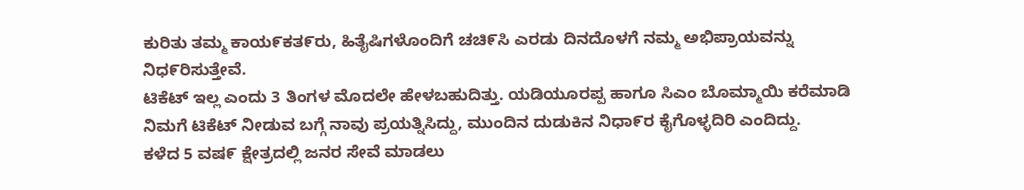ಕುರಿತು ತಮ್ಮ ಕಾಯ೯ಕತ೯ರು, ಹಿತೈಷಿಗಳೊಂದಿಗೆ ಚಚಿ೯ಸಿ ಎರಡು ದಿನದೊಳಗೆ ನಮ್ಮ ಅಭಿಪ್ರಾಯವನ್ನು ನಿಧ೯ರಿಸುತ್ತೇವೆ.
ಟಿಕೆಟ್ ಇಲ್ಲ ಎಂದು 3 ತಿಂಗಳ ಮೊದಲೇ ಹೇಳಬಹುದಿತ್ತು. ಯಡಿಯೂರಪ್ಪ ಹಾಗೂ ಸಿಎಂ ಬೊಮ್ಮಾಯಿ ಕರೆಮಾಡಿ ನಿಮಗೆ ಟಿಕೆಟ್ ನೀಡುವ ಬಗ್ಗೆ ನಾವು ಪ್ರಯತ್ನಿಸಿದ್ದು, ಮುಂದಿನ ದುಡುಕಿನ ನಿಧಾ೯ರ ಕೈಗೊಳ್ಳದಿರಿ ಎಂದಿದ್ದು.
ಕಳೆದ 5 ವಷ೯ ಕ್ಷೇತ್ರದಲ್ಲಿ ಜನರ ಸೇವೆ ಮಾಡಲು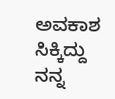ಅವಕಾಶ ಸಿಕ್ಕಿದ್ದು ನನ್ನ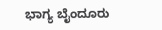ಭಾಗ್ಯ ಬೈಂದೂರು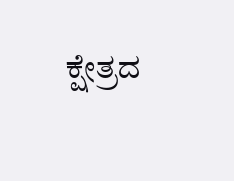ಕ್ಷೇತ್ರದ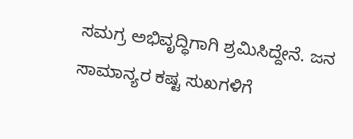ಸಮಗ್ರ ಅಭಿವೃದ್ಧಿಗಾಗಿ ಶ್ರಮಿಸಿದ್ದೇನೆ. ಜನ ಸಾಮಾನ್ಯರ ಕಷ್ಟ ಸುಖಗಳಿಗೆ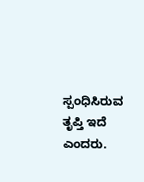ಸ್ಪಂಧಿಸಿರುವ ತೃಪ್ತಿ ಇದೆ ಎಂದರು.